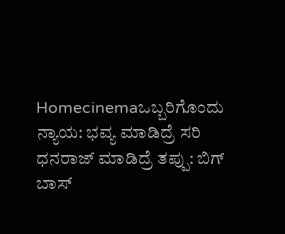Homecinemaಒಬ್ಬರಿಗೊಂದು ನ್ಯಾಯ: ಭವ್ಯ ಮಾಡಿದ್ರೆ ಸರಿ ಧನರಾಜ್‌ ಮಾಡಿದ್ರೆ ತಪ್ಪು: ಬಿಗ್‌ ಬಾಸ್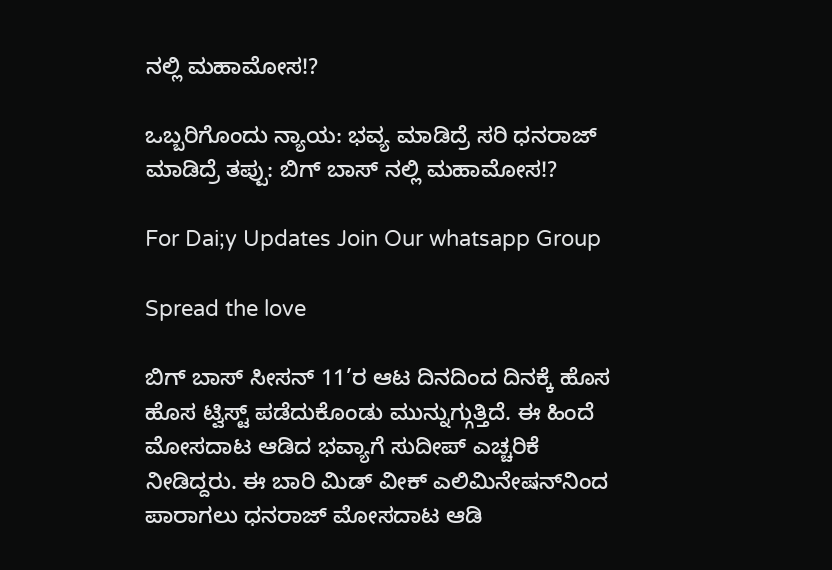ನಲ್ಲಿ ಮಹಾಮೋಸ!?

ಒಬ್ಬರಿಗೊಂದು ನ್ಯಾಯ: ಭವ್ಯ ಮಾಡಿದ್ರೆ ಸರಿ ಧನರಾಜ್‌ ಮಾಡಿದ್ರೆ ತಪ್ಪು: ಬಿಗ್‌ ಬಾಸ್ ನಲ್ಲಿ ಮಹಾಮೋಸ!?

For Dai;y Updates Join Our whatsapp Group

Spread the love

ಬಿಗ್ ಬಾಸ್ ಸೀಸನ್ 11’ರ ಆಟ ದಿನದಿಂದ ದಿನಕ್ಕೆ ಹೊಸ ಹೊಸ ಟ್ವಿಸ್ಟ್ ಪಡೆದುಕೊಂಡು ಮುನ್ನುಗ್ಗುತ್ತಿದೆ. ಈ ಹಿಂದೆ ಮೋಸದಾಟ ಆಡಿದ ಭವ್ಯಾಗೆ ಸುದೀಪ್‌ ಎಚ್ಚರಿಕೆ ನೀಡಿದ್ದರು. ಈ ಬಾರಿ ಮಿಡ್‌ ವೀಕ್‌ ಎಲಿಮಿನೇಷನ್‌ನಿಂದ ಪಾರಾಗಲು ಧನರಾಜ್‌ ಮೋಸದಾಟ ಆಡಿ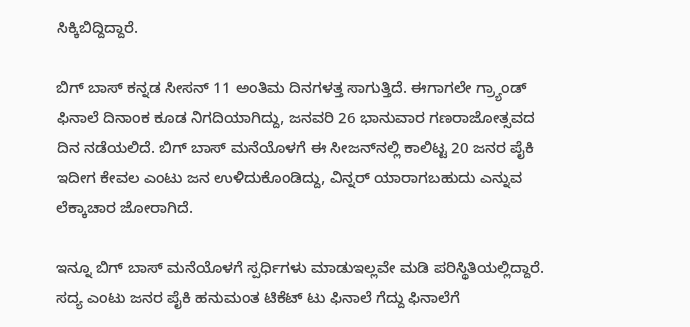ಸಿಕ್ಕಿಬಿದ್ದಿದ್ದಾರೆ.

ಬಿಗ್ ಬಾಸ್ ಕನ್ನಡ ಸೀಸನ್ 11 ಅಂತಿಮ ದಿನಗಳತ್ತ ಸಾಗುತ್ತಿದೆ. ಈಗಾಗಲೇ ಗ್ರ್ಯಾಂಡ್‌ ಫಿನಾಲೆ ದಿನಾಂಕ ಕೂಡ ನಿಗದಿಯಾಗಿದ್ದು, ಜನವರಿ 26 ಭಾನುವಾರ ಗಣರಾಜೋತ್ಸವದ ದಿನ ನಡೆಯಲಿದೆ. ಬಿಗ್ ಬಾಸ್ ಮನೆಯೊಳಗೆ ಈ ಸೀಜನ್‌ನಲ್ಲಿ ಕಾಲಿಟ್ಟ 20 ಜನರ ಪೈಕಿ ಇದೀಗ ಕೇವಲ ಎಂಟು ಜನ ಉಳಿದುಕೊಂಡಿದ್ದು, ವಿನ್ನರ್‌ ಯಾರಾಗಬಹುದು ಎನ್ನುವ ಲೆಕ್ಕಾಚಾರ ಜೋರಾಗಿದೆ.

ಇನ್ನೂ ಬಿಗ್‌ ಬಾಸ್‌ ಮನೆಯೊಳಗೆ ಸ್ಪರ್ಧಿಗಳು ಮಾಡುಇಲ್ಲವೇ ಮಡಿ ಪರಿಸ್ಥಿತಿಯಲ್ಲಿದ್ದಾರೆ. ಸದ್ಯ ಎಂಟು ಜನರ ಪೈಕಿ ಹನುಮಂತ ಟಿಕೆಟ್‌ ಟು ಫಿನಾಲೆ ಗೆದ್ದು ಫಿನಾಲೆಗೆ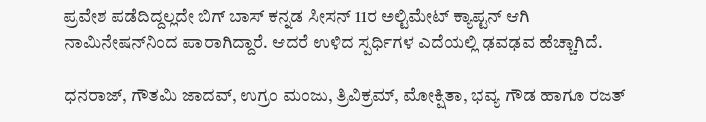ಪ್ರವೇಶ ಪಡೆದಿದ್ದಲ್ಲದೇ ಬಿಗ್ ಬಾಸ್ ಕನ್ನಡ ಸೀಸನ್ 11ರ ಅಲ್ಟಿಮೇಟ್ ಕ್ಯಾಪ್ಟನ್‌ ಆಗಿ ನಾಮಿನೇಷನ್‌ನಿಂದ ಪಾರಾಗಿದ್ದಾರೆ. ಆದರೆ ಉಳಿದ ಸ್ಪರ್ಧಿಗಳ ಎದೆಯಲ್ಲಿ ಢವಢವ ಹೆಚ್ಚಾಗಿದೆ.

ಧನರಾಜ್, ಗೌತಮಿ ಜಾದವ್‌, ಉಗ್ರಂ ಮಂಜು, ತ್ರಿವಿಕ್ರಮ್‌, ಮೋಕ್ಷಿತಾ, ಭವ್ಯ ಗೌಡ ಹಾಗೂ ರಜತ್‌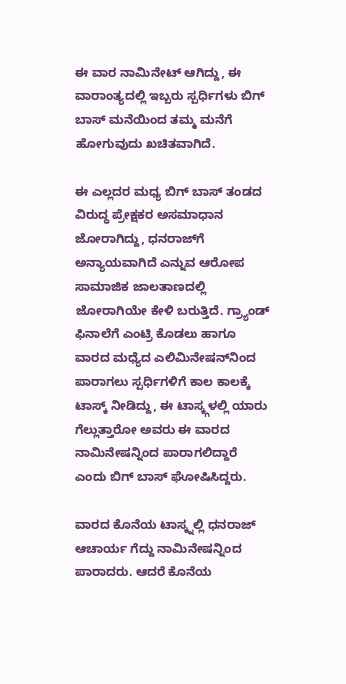ಈ ವಾರ ನಾಮಿನೇಟ್‌ ಆಗಿದ್ದು, ಈ ವಾರಾಂತ್ಯದಲ್ಲಿ ಇಬ್ಬರು ಸ್ಪರ್ಧಿಗಳು ಬಿಗ್‌ ಬಾಸ್‌ ಮನೆಯಿಂದ ತಮ್ಮ ಮನೆಗೆ ಹೋಗುವುದು ಖಚಿತವಾಗಿದೆ.

ಈ ಎಲ್ಲದರ ಮಧ್ಯ ಬಿಗ್ ಬಾಸ್ ತಂಡದ ವಿರುದ್ಧ ಪ್ರೇಕ್ಷಕರ ಅಸಮಾಧಾನ ಜೋರಾಗಿದ್ದು, ಧನರಾಜ್‌ಗೆ ಅನ್ಯಾಯವಾಗಿದೆ ಎನ್ನುವ ಆರೋಪ ಸಾಮಾಜಿಕ ಜಾಲತಾಣದಲ್ಲಿ ಜೋರಾಗಿಯೇ ಕೇಳಿ ಬರುತ್ತಿದೆ. ಗ್ರ್ಯಾಂಡ್ ಫಿನಾಲೆಗೆ ಎಂಟ್ರಿ ಕೊಡಲು ಹಾಗೂ ವಾರದ ಮಧ್ಯೆದ ಎಲಿಮಿನೇಷನ್‌ನಿಂದ ಪಾರಾಗಲು ಸ್ಪರ್ಧಿಗಳಿಗೆ ಕಾಲ ಕಾಲಕ್ಕೆ ಟಾಸ್ಕ್ ನೀಡಿದ್ದು, ಈ ಟಾಸ್ಕ್ಗಳಲ್ಲಿ ಯಾರು ಗೆಲ್ಲುತ್ತಾರೋ ಅವರು ಈ ವಾರದ ನಾಮಿನೇಷನ್ನಿಂದ ಪಾರಾಗಲಿದ್ದಾರೆ ಎಂದು ಬಿಗ್‌ ಬಾಸ್‌ ಘೋಷಿಸಿದ್ದರು.

ವಾರದ ಕೊನೆಯ ಟಾಸ್ಕ್ನಲ್ಲಿ ಧನರಾಜ್ ಆಚಾರ್ಯ ಗೆದ್ದು ನಾಮಿನೇಷನ್ನಿಂದ ಪಾರಾದರು. ಆದರೆ ಕೊನೆಯ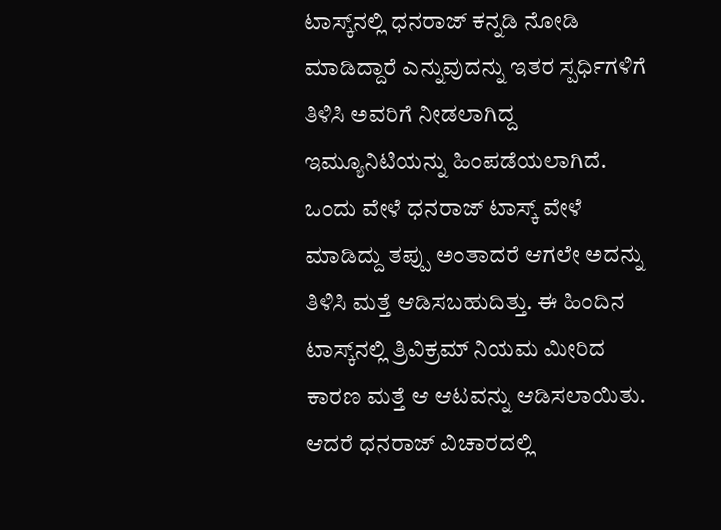ಟಾಸ್ಕ್‌ನಲ್ಲಿ ಧನರಾಜ್ ಕನ್ನಡಿ ನೋಡಿ ಮಾಡಿದ್ದಾರೆ ಎನ್ನುವುದನ್ನು ಇತರ ಸ್ಪರ್ಧಿಗಳಿಗೆ ತಿಳಿಸಿ ಅವರಿಗೆ ನೀಡಲಾಗಿದ್ದ ಇಮ್ಯೂನಿಟಿಯನ್ನು ಹಿಂಪಡೆಯಲಾಗಿದೆ. ಒಂದು ವೇಳೆ ಧನರಾಜ್ ಟಾಸ್ಕ್‌ ವೇಳೆ ಮಾಡಿದ್ದು ತಪ್ಪು ಅಂತಾದರೆ ಆಗಲೇ ಅದನ್ನು ತಿಳಿಸಿ ಮತ್ತೆ ಆಡಿಸಬಹುದಿತ್ತು. ಈ ಹಿಂದಿನ ಟಾಸ್ಕ್‌ನಲ್ಲಿ ತ್ರಿವಿಕ್ರಮ್‌ ನಿಯಮ ಮೀರಿದ ಕಾರಣ ಮತ್ತೆ ಆ ಆಟವನ್ನು ಆಡಿಸಲಾಯಿತು. ಆದರೆ ಧನರಾಜ್ ವಿಚಾರದಲ್ಲಿ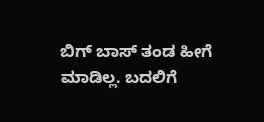ಬಿಗ್‌ ಬಾಸ್‌ ತಂಡ ಹೀಗೆ ಮಾಡಿಲ್ಲ. ಬದಲಿಗೆ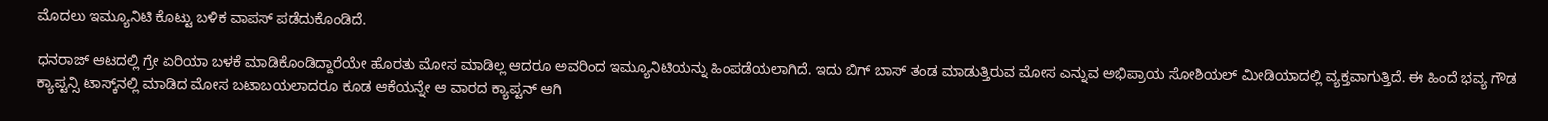ಮೊದಲು ಇಮ್ಯೂನಿಟಿ ಕೊಟ್ಟು ಬಳಿಕ ವಾಪಸ್‌ ಪಡೆದುಕೊಂಡಿದೆ.

ಧನರಾಜ್ ಆಟದಲ್ಲಿ ಗ್ರೇ ಏರಿಯಾ ಬಳಕೆ ಮಾಡಿಕೊಂಡಿದ್ದಾರೆಯೇ ಹೊರತು ಮೋಸ ಮಾಡಿಲ್ಲ ಆದರೂ ಅವರಿಂದ ಇಮ್ಯೂನಿಟಿಯನ್ನು ಹಿಂಪಡೆಯಲಾಗಿದೆ. ಇದು ಬಿಗ್‌ ಬಾಸ್‌ ತಂಡ ಮಾಡುತ್ತಿರುವ ಮೋಸ ಎನ್ನುವ ಅಭಿಪ್ರಾಯ ಸೋಶಿಯಲ್ ಮೀಡಿಯಾದಲ್ಲಿ ವ್ಯಕ್ತವಾಗುತ್ತಿದೆ. ಈ ಹಿಂದೆ ಭವ್ಯ ಗೌಡ ಕ್ಯಾಪ್ಟನ್ಸಿ ಟಾಸ್ಕ್‌ನಲ್ಲಿ ಮಾಡಿದ ಮೋಸ ಬಟಾಬಯಲಾದರೂ ಕೂಡ ಆಕೆಯನ್ನೇ ಆ ವಾರದ ಕ್ಯಾಪ್ಟನ್‌ ಆಗಿ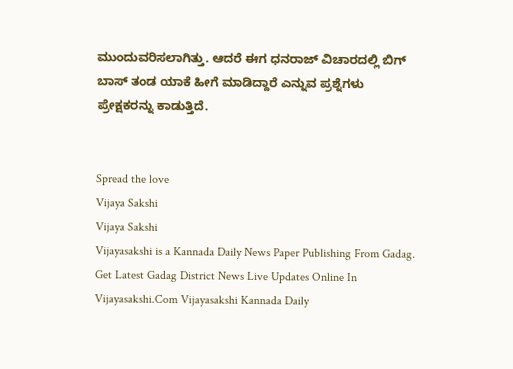ಮುಂದುವರಿಸಲಾಗಿತ್ತು. ಆದರೆ ಈಗ ಧನರಾಜ್ ವಿಚಾರದಲ್ಲಿ ಬಿಗ್‌ ಬಾಸ್‌ ತಂಡ ಯಾಕೆ ಹೀಗೆ ಮಾಡಿದ್ದಾರೆ ಎನ್ನುವ ಪ್ರಶ್ನೆಗಳು ಪ್ರೇಕ್ಷಕರನ್ನು ಕಾಡುತ್ತಿದೆ.


Spread the love
Vijaya Sakshi
Vijaya Sakshi
Vijayasakshi is a Kannada Daily News Paper Publishing From Gadag. Get Latest Gadag District News Live Updates Online In Vijayasakshi.Com Vijayasakshi Kannada Daily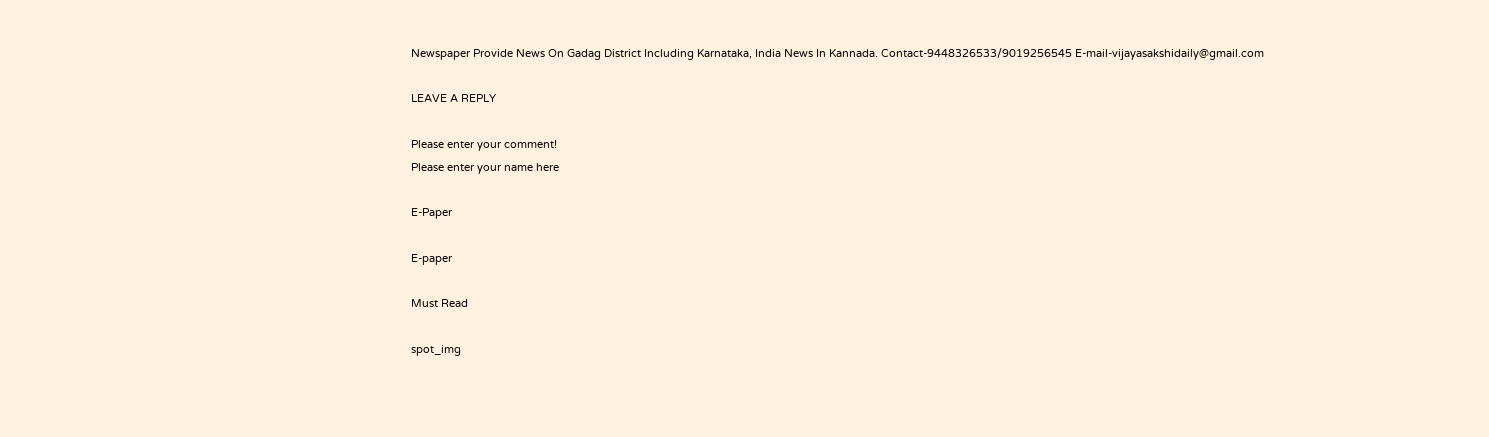Newspaper Provide News On Gadag District Including Karnataka, India News In Kannada. Contact-9448326533/9019256545 E-mail-vijayasakshidaily@gmail.com

LEAVE A REPLY

Please enter your comment!
Please enter your name here

E-Paper

E-paper

Must Read

spot_img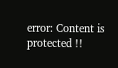error: Content is protected !!